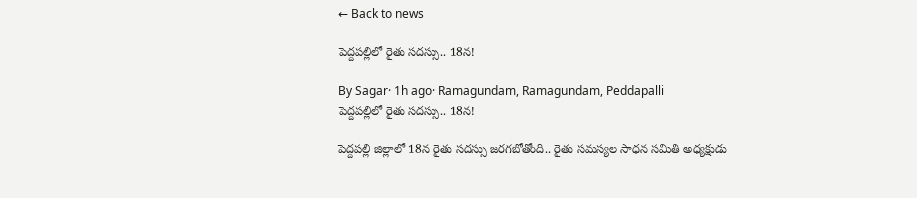← Back to news

పెద్దపల్లిలో రైతు సదస్సు.. 18న!

By Sagar· 1h ago· Ramagundam, Ramagundam, Peddapalli
పెద్దపల్లిలో రైతు సదస్సు.. 18న!

పెద్దపల్లి జిల్లాలో 18న రైతు సదస్సు జరగబోతోంది.. రైతు సమస్యల సాధన సమితి అధ్యక్షుడు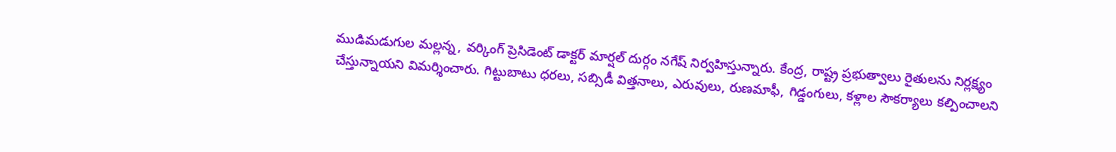ముడిమడుగుల మల్లన్న, వర్కింగ్ ప్రెసిడెంట్ డాక్టర్ మార్షల్ దుర్గం నగేష్ నిర్వహిస్తున్నారు. కేంద్ర, రాష్ట్ర ప్రభుత్వాలు రైతులను నిర్లక్ష్యం చేస్తున్నాయని విమర్శించారు. గిట్టుబాటు ధరలు, సబ్సిడీ విత్తనాలు, ఎరువులు, రుణమాఫీ, గిడ్డంగులు, కళ్లాల సౌకర్యాలు కల్పించాలని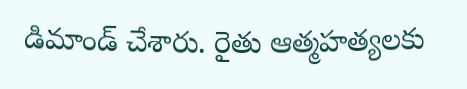డిమాండ్ చేశారు. రైతు ఆత్మహత్యలకు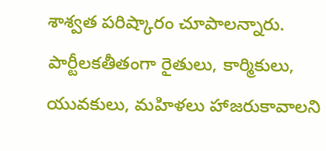శాశ్వత పరిష్కారం చూపాలన్నారు. పార్టీలకతీతంగా రైతులు, కార్మికులు, యువకులు, మహిళలు హాజరుకావాలని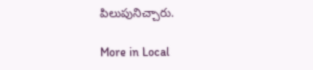పిలుపునిచ్చారు.

More in Local